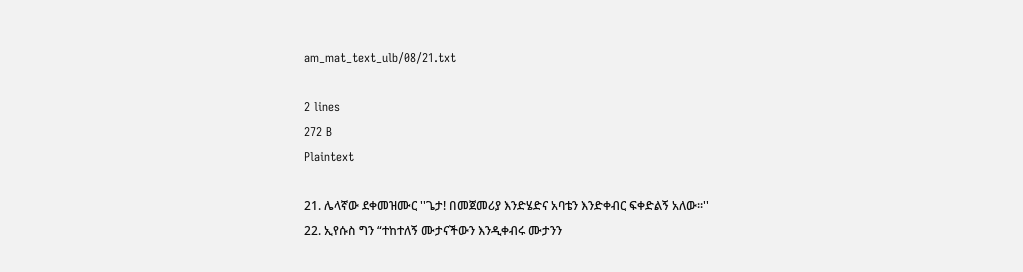am_mat_text_ulb/08/21.txt

2 lines
272 B
Plaintext

21. ሌላኛው ደቀመዝሙር ''ጌታ! በመጀመሪያ እንድሄድና አባቴን እንድቀብር ፍቀድልኝ አለው።''
22. ኢየሱስ ግን “ተከተለኝ ሙታናችውን እንዲቀብሩ ሙታንን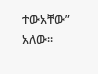ተውአቸው” አለው።